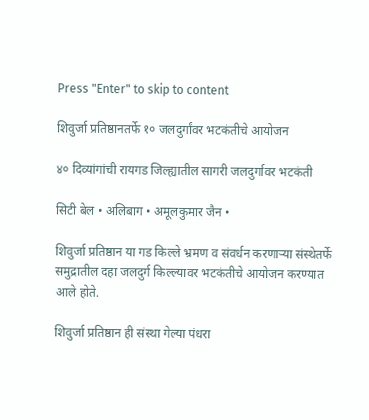Press "Enter" to skip to content

शिवुर्जा प्रतिष्ठानतर्फे १० जलदुर्गांवर भटकंतीचे आयोजन

४० दिव्यांगांची रायगड जिल्ह्यातील सागरी जलदुर्गावर भटकंती

सिटी बेल • अलिबाग • अमूलकुमार जैन •

शिवुर्जा प्रतिष्ठान या गड किल्ले भ्रमण व संवर्धन करणाऱ्या संस्थेतर्फे समुद्रातील दहा जलदुर्ग किल्ल्यावर भटकंतीचे आयोजन करण्यात आले होते.

शिवुर्जा प्रतिष्ठान ही संस्था गेल्या पंधरा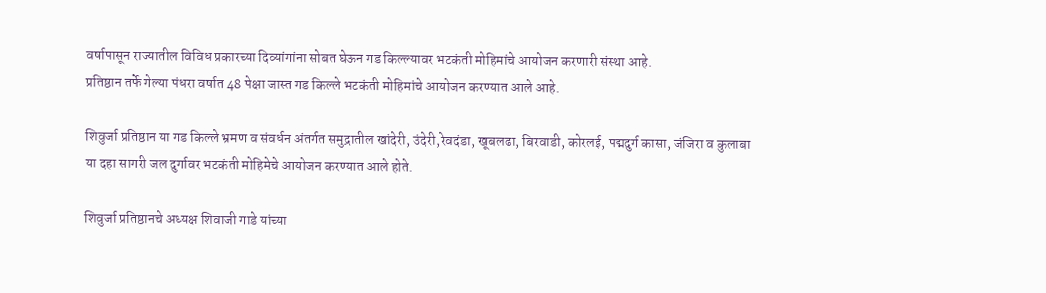वर्षापासून राज्यातील विविध प्रकारच्या दिव्यांगांना सोबत घेऊन गड किल्ल्यावर भटकंती मोहिमांचे आयोजन करणारी संस्था आहे.
प्रतिष्ठान तर्फे गेल्या पंधरा वर्षात 48 पेक्षा जास्त गड किल्ले भटकंती मोहिमांचे आयोजन करण्यात आले आहे.

शिवुर्जा प्रतिष्ठान या गड किल्ले भ्रमण व संवर्धन अंतर्गत समुद्रातील खांदेरी, उंदेरी,रेवदंडा, खूबलढा, बिरवाडी, कोरलई, पद्मदुर्ग कासा, जंजिरा व कुलाबा या दहा सागरी जल दुर्गावर भटकंती मोहिमेचे आयोजन करण्यात आले होते.

शिवुर्जा प्रतिष्ठानचे अध्यक्ष शिवाजी गाडे यांच्या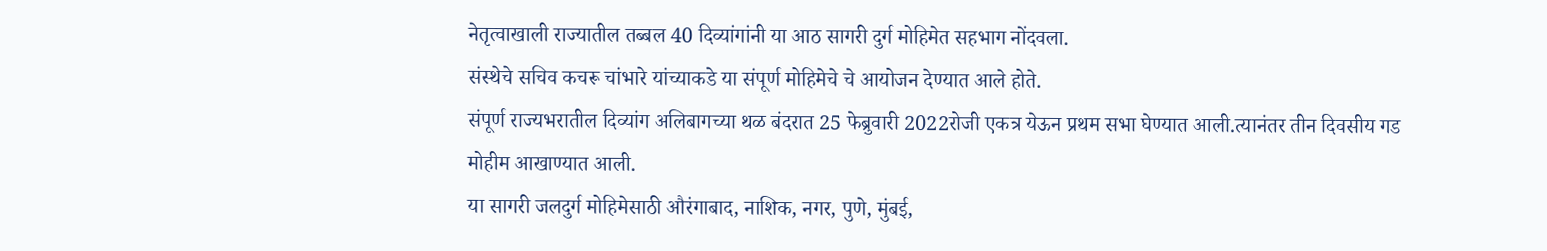नेतृत्वाखाली राज्यातील तब्बल 40 दिव्यांगांनी या आठ सागरी दुर्ग मोहिमेत सहभाग नोंदवला.
संस्थेचे सचिव कचरू चांभारे यांच्याकडे या संपूर्ण मोहिमेचे चे आयोजन देण्यात आले होते.
संपूर्ण राज्यभरातील दिव्यांग अलिबागच्या थळ बंदरात 25 फेब्रुवारी 2022रोजी एकत्र येऊन प्रथम सभा घेण्यात आली.त्यानंतर तीन दिवसीय गड मोहीम आखाण्यात आली.
या सागरी जलदुर्ग मोहिमेसाठी औरंगाबाद, नाशिक, नगर, पुणे, मुंबई,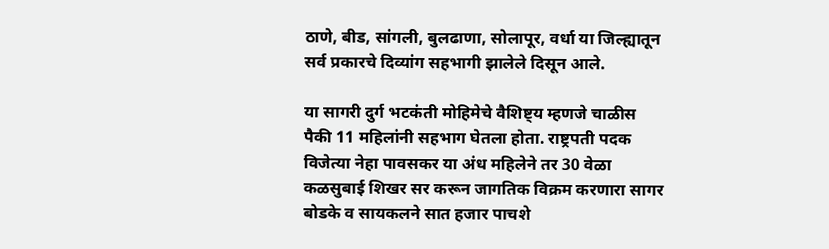ठाणे, बीड, सांगली, बुलढाणा, सोलापूर, वर्धा या जिल्ह्यातून सर्व प्रकारचे दिव्यांग सहभागी झालेले दिसून आले.

या सागरी दुर्ग भटकंती मोहिमेचे वैशिष्ट्य म्हणजे चाळीस पैकी 11 महिलांनी सहभाग घेतला होता. राष्ट्रपती पदक विजेत्या नेहा पावसकर या अंध महिलेने तर 30 वेळा कळसुबाई शिखर सर करून जागतिक विक्रम करणारा सागर बोडके व सायकलने सात हजार पाचशे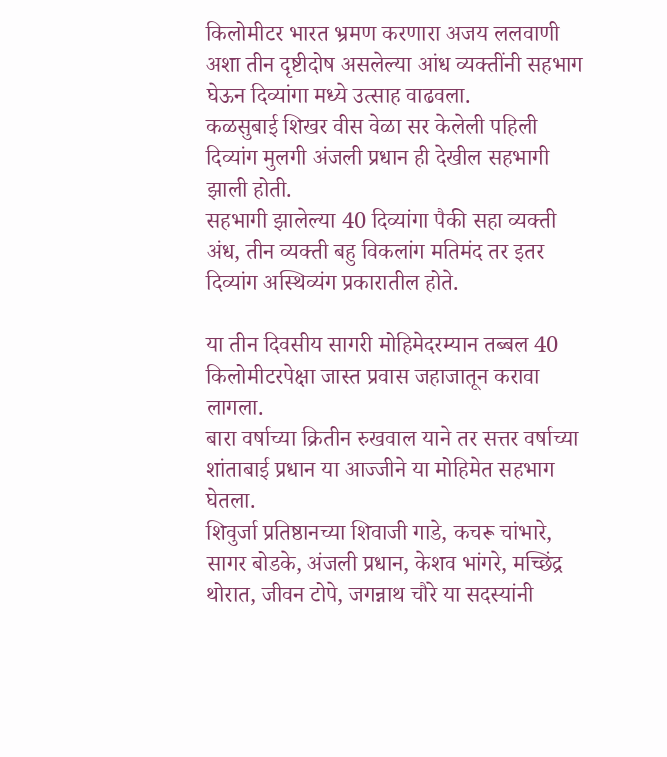किलोमीटर भारत भ्रमण करणारा अजय ललवाणी अशा तीन दृष्टीदोष असलेल्या आंध व्यक्तींनी सहभाग घेऊन दिव्यांगा मध्ये उत्साह वाढवला.
कळसुबाई शिखर वीस वेळा सर केलेली पहिली दिव्यांग मुलगी अंजली प्रधान ही देखील सहभागी झाली होती.
सहभागी झालेल्या 40 दिव्यांगा पैकी सहा व्यक्ती अंध, तीन व्यक्ती बहु विकलांग मतिमंद तर इतर दिव्यांग अस्थिव्यंग प्रकारातील होते.

या तीन दिवसीय सागरी मोहिमेदरम्यान तब्बल 40 किलोमीटरपेक्षा जास्त प्रवास जहाजातून करावा लागला.
बारा वर्षाच्या क्रितीन रुखवाल याने तर सत्तर वर्षाच्या शांताबाई प्रधान या आज्जीने या मोहिमेत सहभाग घेतला.
शिवुर्जा प्रतिष्ठानच्या शिवाजी गाडे, कचरू चांभारे, सागर बोडके, अंजली प्रधान, केशव भांगरे, मच्छिंद्र थोरात, जीवन टोपे, जगन्नाथ चौरे या सदस्यांनी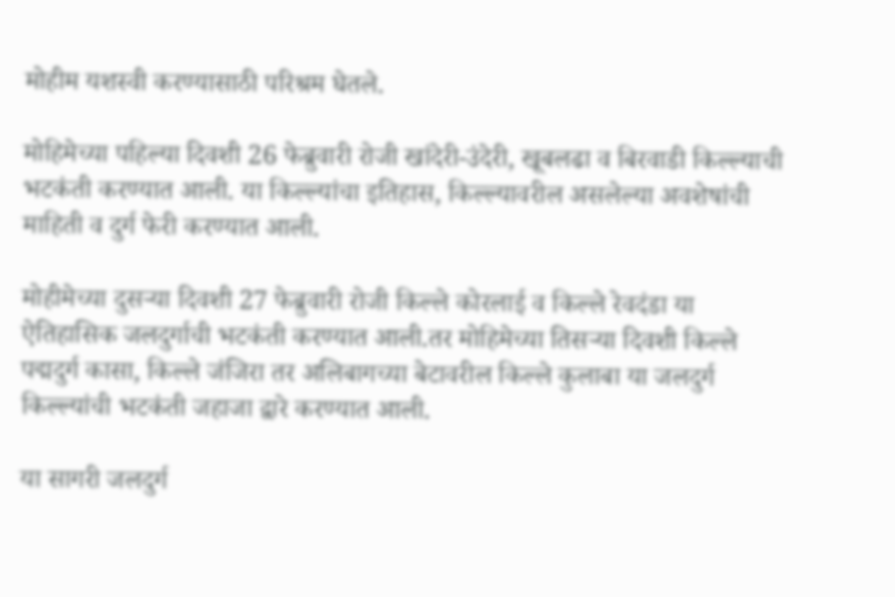मोहीम यशस्वी करण्यासाठी परिश्रम घेतले.

मोहिमेच्या पहिल्या दिवशी 26 फेब्रुवारी रोजी खांदेरी-उंदेरी, खूबलढा व बिरवाडी किल्ल्याची भटकंती करण्यात आली. या किल्ल्यांचा इतिहास, किल्ल्यावरील असलेल्या अवशेषांची माहिती व दुर्ग फेरी करण्यात आली.

मोहीमेच्या दुसऱ्या दिवशी 27 फेब्रुवारी रोजी किल्ले कोरलाई व किल्ले रेवदंडा या ऐतिहासिक जलदुर्गाची भटकंती करण्यात आली.तर मोहिमेच्या तिसऱ्या दिवशी किल्ले पद्मदुर्ग कासा, किल्ले जंजिरा तर अलिबागच्या बेटावरील किल्ले कुलाबा या जलदुर्ग किल्ल्यांची भटकंती जहाजा द्वारे करण्यात आली.

या सागरी जलदुर्ग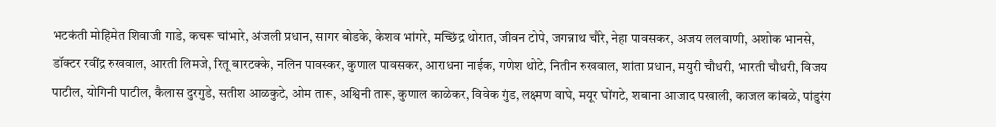भटकंती मोहिमेत शिवाजी गाडे, कचरू चांभारे, अंजली प्रधान, सागर बोडके, केशव भांगरे, मच्छिंद्र थोरात, जीवन टोपे, जगन्नाथ चौरे, नेहा पावसकर, अजय ललवाणी, अशोक भानसे, डॉक्टर रवींद्र रुखवाल, आरती लिमजे, रितू बारटक्के, नलिन पावस्कर, कुणाल पावसकर, आराधना नाईक, गणेश थोटे, नितीन रुखवाल, शांता प्रधान, मयुरी चौधरी, भारती चौधरी, विजय पाटील, योगिनी पाटील, कैलास दुरगुडे, सतीश आळकुटे, ओम तारू, अश्विनी तारू, कुणाल काळेकर, विवेक गुंड, लक्ष्मण वाघे, मयूर घोंगटे, शबाना आजाद पखाली, काजल कांबळे, पांडुरंग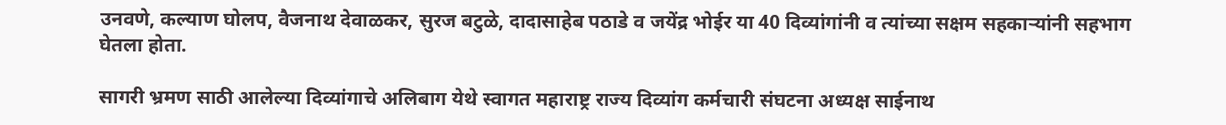उनवणे, कल्याण घोलप, वैजनाथ देवाळकर, सुरज बटुळे, दादासाहेब पठाडे व जयेंद्र भोईर या 40 दिव्यांगांनी व त्यांच्या सक्षम सहकाऱ्यांनी सहभाग घेतला होता.

सागरी भ्रमण साठी आलेल्या दिव्यांगाचे अलिबाग येथे स्वागत महाराष्ट्र राज्य दिव्यांग कर्मचारी संघटना अध्यक्ष साईनाथ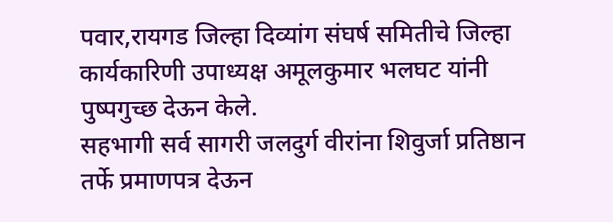पवार,रायगड जिल्हा दिव्यांग संघर्ष समितीचे जिल्हा कार्यकारिणी उपाध्यक्ष अमूलकुमार भलघट यांनी पुष्पगुच्छ देऊन केले.
सहभागी सर्व सागरी जलदुर्ग वीरांना शिवुर्जा प्रतिष्ठान तर्फे प्रमाणपत्र देऊन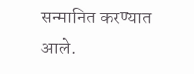सन्मानित करण्यात आले.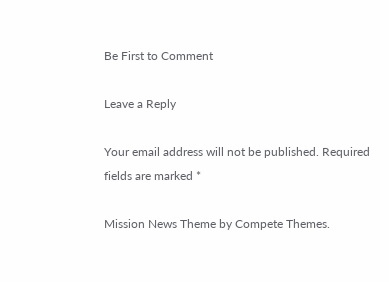Be First to Comment

Leave a Reply

Your email address will not be published. Required fields are marked *

Mission News Theme by Compete Themes.